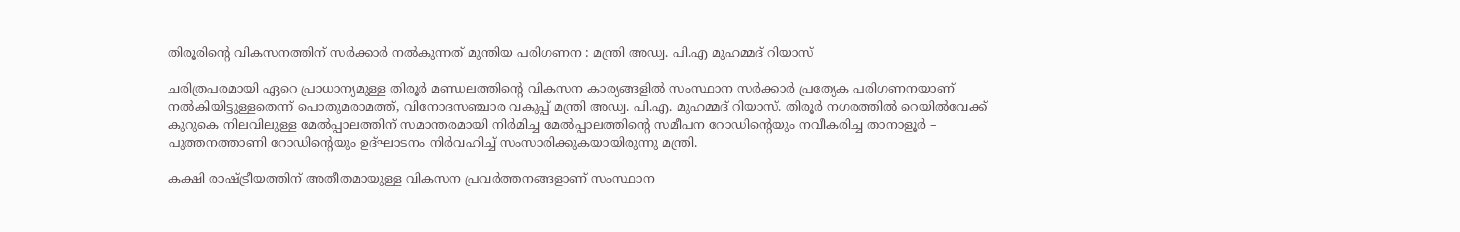തിരൂരിന്റെ വികസനത്തിന് സര്‍ക്കാര്‍ നല്‍കുന്നത് മുന്തിയ പരിഗണന : മന്ത്രി അഡ്വ. പി.എ മുഹമ്മദ് റിയാസ്

ചരിത്രപരമായി ഏറെ പ്രാധാന്യമുള്ള തിരൂര്‍ മണ്ഡലത്തിന്റെ വികസന കാര്യങ്ങളില്‍ സംസ്ഥാന സര്‍ക്കാര്‍ പ്രത്യേക പരിഗണനയാണ് നല്‍കിയിട്ടുള്ളതെന്ന് പൊതുമരാമത്ത്, വിനോദസഞ്ചാര വകുപ്പ് മന്ത്രി അഡ്വ. പി.എ. മുഹമ്മദ് റിയാസ്. തിരൂര്‍ നഗരത്തില്‍ റെയില്‍വേക്ക് കുറുകെ നിലവിലുള്ള മേല്‍പ്പാലത്തിന് സമാന്തരമായി നിര്‍മിച്ച മേല്‍പ്പാലത്തിന്റെ സമീപന റോഡിന്റെയും നവീകരിച്ച താനാളൂര്‍ – പുത്തനത്താണി റോഡിന്റെയും ഉദ്ഘാടനം നിര്‍വഹിച്ച് സംസാരിക്കുകയായിരുന്നു മന്ത്രി.

കക്ഷി രാഷ്ട്രീയത്തിന് അതീതമായുള്ള വികസന പ്രവര്‍ത്തനങ്ങളാണ് സംസ്ഥാന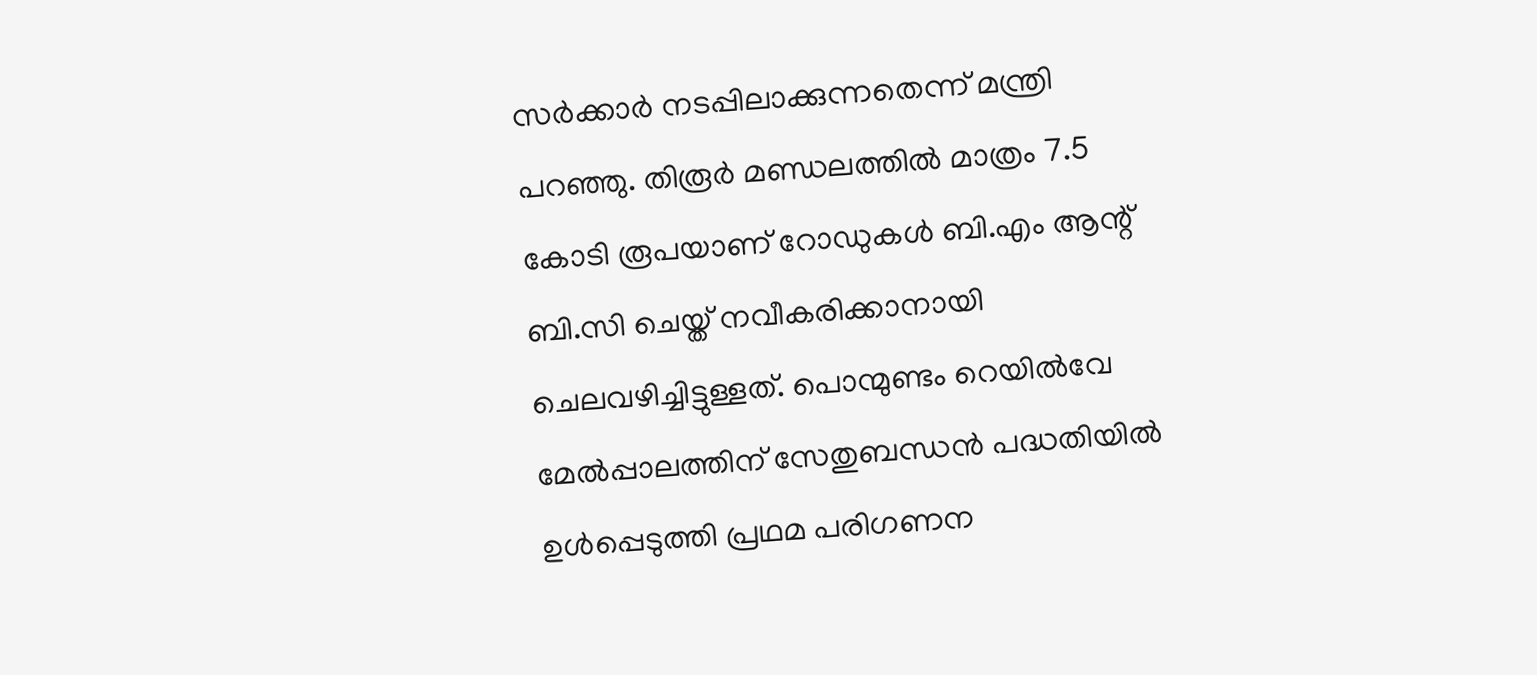സര്‍ക്കാര്‍ നടപ്പിലാക്കുന്നതെന്ന് മന്ത്രി പറഞ്ഞു. തിരൂര്‍ മണ്ഡലത്തില്‍ മാത്രം 7.5 കോടി രൂപയാണ് റോഡുകള്‍ ബി.എം ആന്റ് ബി.സി ചെയ്ത് നവീകരിക്കാനായി ചെലവഴിച്ചിട്ടുള്ളത്. പൊന്മുണ്ടം റെയില്‍വേ മേല്‍പ്പാലത്തിന് സേതുബന്ധന്‍ പദ്ധതിയില്‍ ഉള്‍പ്പെടുത്തി പ്രഥമ പരിഗണന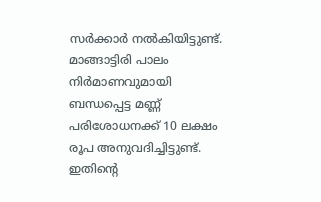സര്‍ക്കാര്‍ നല്‍കിയിട്ടുണ്ട്. മാങ്ങാട്ടിരി പാലം നിര്‍മാണവുമായി ബന്ധപ്പെട്ട മണ്ണ് പരിശോധനക്ക് 10 ലക്ഷം രൂപ അനുവദിച്ചിട്ടുണ്ട്. ഇതിന്റെ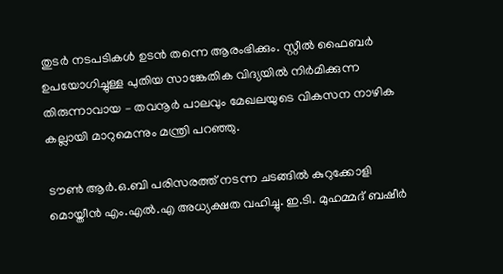തുടര്‍ നടപടികള്‍ ഉടന്‍ തന്നെ ആരംഭിക്കും. സ്റ്റീല്‍ ഫൈബര്‍ ഉപയോഗിച്ചുള്ള പുതിയ സാങ്കേതിക വിദ്യയില്‍ നിര്‍മിക്കുന്ന തിരുന്നാവായ – തവനൂര്‍ പാലവും മേഖലയുടെ വികസന നാഴിക കല്ലായി മാറുമെന്നും മന്ത്രി പറഞ്ഞു.

ടൗണ്‍ ആര്‍.ഒ.ബി പരിസരത്ത് നടന്ന ചടങ്ങില്‍ കുറുക്കോളി മൊയ്തീന്‍ എം.എല്‍.എ അധ്യക്ഷത വഹിച്ചു. ഇ.ടി. മുഹമ്മദ് ബഷീര്‍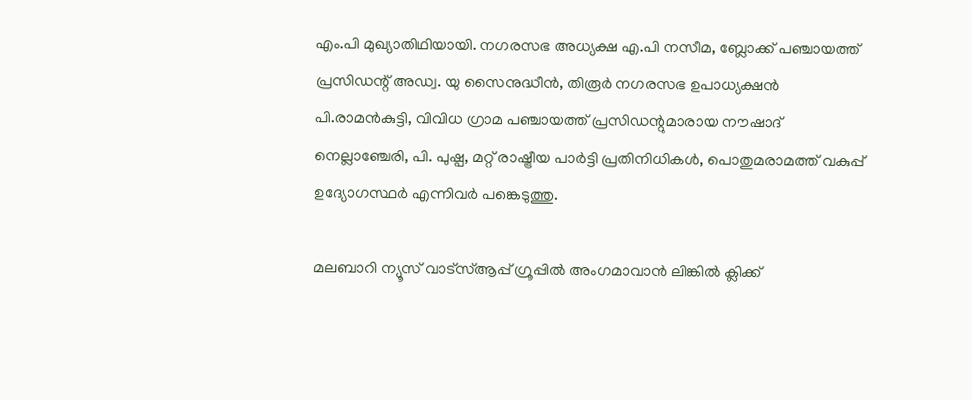എം.പി മുഖ്യാതിഥിയായി. നഗരസഭ അധ്യക്ഷ എ.പി നസീമ, ബ്ലോക്ക് പഞ്ചായത്ത് പ്രസിഡന്റ് അഡ്വ. യു സൈനുദ്ധീന്‍, തിരൂര്‍ നഗരസഭ ഉപാധ്യക്ഷന്‍ പി.രാമന്‍കുട്ടി, വിവിധ ഗ്രാമ പഞ്ചായത്ത് പ്രസിഡന്റുമാരായ നൗഷാദ് നെല്ലാഞ്ചേരി, പി. പുഷ്പ, മറ്റ് രാഷ്ട്രീയ പാര്‍ട്ടി പ്രതിനിധികള്‍, പൊതുമരാമത്ത് വകുപ്പ് ഉദ്യോഗസ്ഥര്‍ എന്നിവര്‍ പങ്കെടുത്തു.

മലബാറി ന്യൂസ് വാട്‌സ്ആപ്പ് ഗ്രൂപ്പില്‍ അംഗമാവാന്‍ ലിങ്കില്‍ ക്ലിക്ക്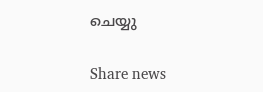ചെയ്യു

Share news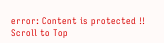error: Content is protected !!
Scroll to Top